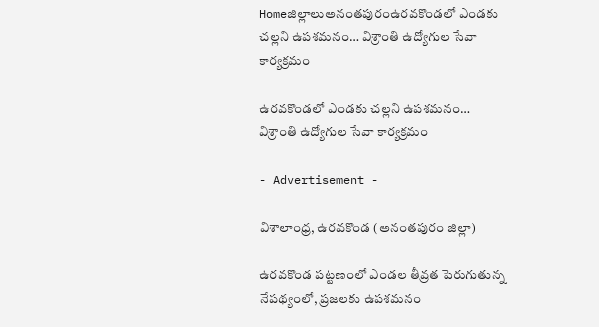Homeజిల్లాలుఅనంతపురంఉరవకొండలో ఎండకు చల్లని ఉపశమనం… విశ్రాంతి ఉద్యోగుల సేవా కార్యక్రమం

ఉరవకొండలో ఎండకు చల్లని ఉపశమనం… విశ్రాంతి ఉద్యోగుల సేవా కార్యక్రమం

- Advertisement -

విశాలాంధ్ర, ఉరవకొండ (అనంతపురం జిల్లా)

ఉరవకొండ పట్టణంలో ఎండల తీవ్రత పెరుగుతున్న నేపథ్యంలో, ప్రజలకు ఉపశమనం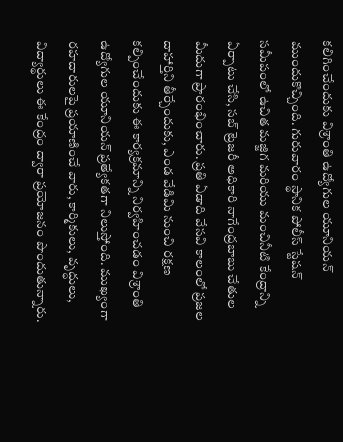కలిగించేందుకు విశ్రాంతి ఉద్యోగుల యూనియన్ ముందుకొచ్చింది. గురువారం స్థానిక పోలీస్ స్టేషన్ సమీపంలో ఉచిత మజ్జిగ మరియు మంచినీటి కేంద్రాన్ని ఏర్పాటు చేసి, సబ్ ట్రెజరీ అధికారి నాగేంద్రబాబు చేతుల మీదుగా ప్రారంభించారు. ప్రతి ఏడాది వేసవి కాలంలో ప్రజల దాహార్తిని తీర్చేందుకు, ఎండ వేడిమి నుంచి రక్షణ కల్పించేందుకు ఈ కార్యక్రమాన్ని నిర్వహించడం విశ్రాంతి ఉద్యోగుల యూనియన్ ప్రత్యేకతగా నిలుస్తోంది. ముఖ్యంగా రహదారులపై ప్రయాణించే వారు, కార్మికులు, వృద్ధులు, విద్యార్థులు ఈ కేంద్రం ద్వారా ప్రయోజనం పొందుతున్నారు.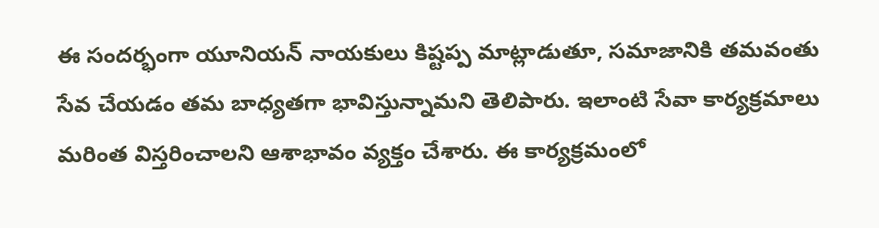ఈ సందర్భంగా యూనియన్ నాయకులు కిష్టప్ప మాట్లాడుతూ, సమాజానికి తమవంతు సేవ చేయడం తమ బాధ్యతగా భావిస్తున్నామని తెలిపారు. ఇలాంటి సేవా కార్యక్రమాలు మరింత విస్తరించాలని ఆశాభావం వ్యక్తం చేశారు. ఈ కార్యక్రమంలో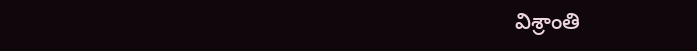విశ్రాంతి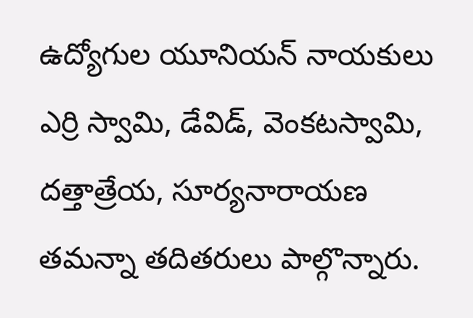ఉద్యోగుల యూనియన్ నాయకులు ఎర్రి స్వామి, డేవిడ్, వెంకటస్వామి, దత్తాత్రేయ, సూర్యనారాయణ తమన్నా తదితరులు పాల్గొన్నారు.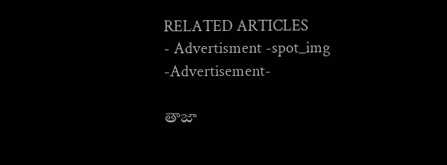RELATED ARTICLES
- Advertisment -spot_img
-Advertisement-

తాజా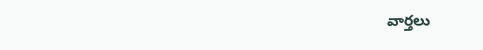వార్తలు